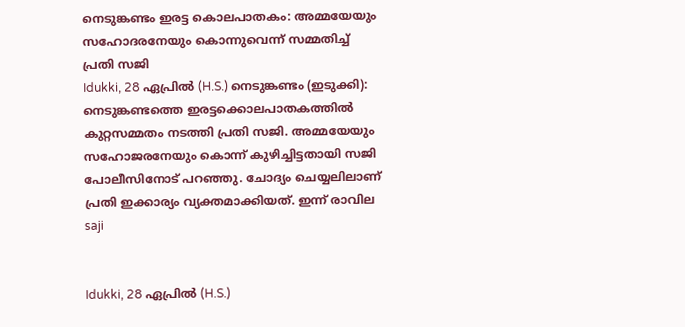നെടുങ്കണ്ടം ഇരട്ട കൊലപാതകം: അമ്മയേയും സഹോദരനേയും കൊന്നുവെന്ന് സമ്മതിച്ച് പ്രതി സജി
Idukki, 28 ഏപ്രില്‍ (H.S.) നെടുങ്കണ്ടം (ഇടുക്കി): നെടുങ്കണ്ടത്തെ ഇരട്ടക്കൊലപാതകത്തില്‍ കുറ്റസമ്മതം നടത്തി പ്രതി സജി. അമ്മയേയും സഹോജരനേയും കൊന്ന് കുഴിച്ചിട്ടതായി സജി പോലീസിനോട് പറഞ്ഞു. ചോദ്യം ചെയ്യലിലാണ് പ്രതി ഇക്കാര്യം വ്യക്തമാക്കിയത്. ഇന്ന് രാവില
saji


Idukki, 28 ഏപ്രില്‍ (H.S.)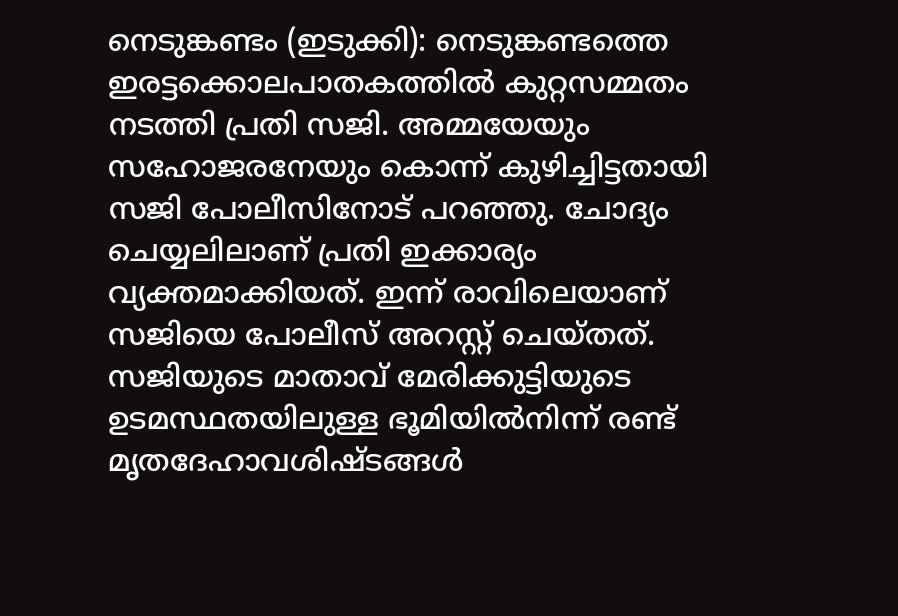നെടുങ്കണ്ടം (ഇടുക്കി): നെടുങ്കണ്ടത്തെ ഇരട്ടക്കൊലപാതകത്തില്‍ കുറ്റസമ്മതം നടത്തി പ്രതി സജി. അമ്മയേയും സഹോജരനേയും കൊന്ന് കുഴിച്ചിട്ടതായി സജി പോലീസിനോട് പറഞ്ഞു. ചോദ്യം ചെയ്യലിലാണ് പ്രതി ഇക്കാര്യം വ്യക്തമാക്കിയത്. ഇന്ന് രാവിലെയാണ് സജിയെ പോലീസ് അറസ്റ്റ് ചെയ്തത്. സജിയുടെ മാതാവ് മേരിക്കുട്ടിയുടെ ഉടമസ്ഥതയിലുള്ള ഭൂമിയില്‍നിന്ന് രണ്ട് മൃതദേഹാവശിഷ്ടങ്ങള്‍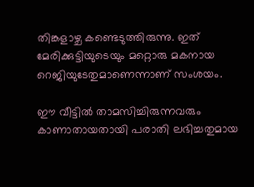തിങ്കളാഴ്ച കണ്ടെടുത്തിരുന്നു. ഇത് മേരിക്കുട്ടിയുടെയും മറ്റൊരു മകനായ റെജിയുടേതുമാണെന്നാണ് സംശയം.

ഈ വീട്ടില്‍ താമസിച്ചിരുന്നവരും കാണാതായതായി പരാതി ലഭിച്ചതുമായ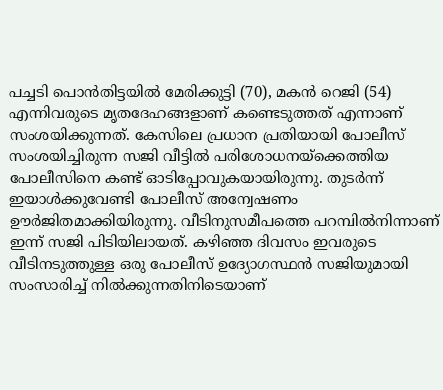പച്ചടി പൊന്‍തിട്ടയില്‍ മേരിക്കുട്ടി (70), മകന്‍ റെജി (54) എന്നിവരുടെ മൃതദേഹങ്ങളാണ് കണ്ടെടുത്തത് എന്നാണ് സംശയിക്കുന്നത്. കേസിലെ പ്രധാന പ്രതിയായി പോലീസ് സംശയിച്ചിരുന്ന സജി വീട്ടില്‍ പരിശോധനയ്ക്കെത്തിയ പോലീസിനെ കണ്ട് ഓടിപ്പോവുകയായിരുന്നു. തുടര്‍ന്ന് ഇയാള്‍ക്കുവേണ്ടി പോലീസ് അന്വേഷണം ഊര്‍ജിതമാക്കിയിരുന്നു. വീടിനുസമീപത്തെ പറമ്പില്‍നിന്നാണ് ഇന്ന് സജി പിടിയിലായത്. കഴിഞ്ഞ ദിവസം ഇവരുടെ വീടിനടുത്തുള്ള ഒരു പോലീസ് ഉദ്യോഗസ്ഥന്‍ സജിയുമായി സംസാരിച്ച് നില്‍ക്കുന്നതിനിടെയാണ്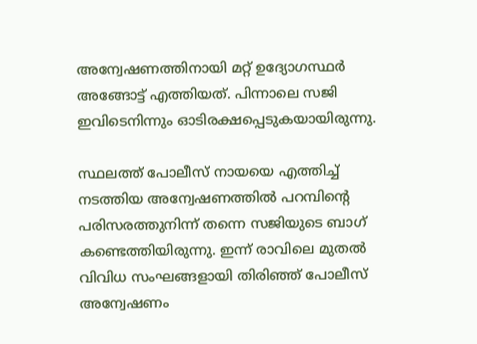അന്വേഷണത്തിനായി മറ്റ് ഉദ്യോഗസ്ഥര്‍ അങ്ങോട്ട് എത്തിയത്. പിന്നാലെ സജി ഇവിടെനിന്നും ഓടിരക്ഷപ്പെടുകയായിരുന്നു.

സ്ഥലത്ത് പോലീസ് നായയെ എത്തിച്ച് നടത്തിയ അന്വേഷണത്തില്‍ പറമ്പിന്റെ പരിസരത്തുനിന്ന് തന്നെ സജിയുടെ ബാഗ് കണ്ടെത്തിയിരുന്നു. ഇന്ന് രാവിലെ മുതല്‍ വിവിധ സംഘങ്ങളായി തിരിഞ്ഞ് പോലീസ് അന്വേഷണം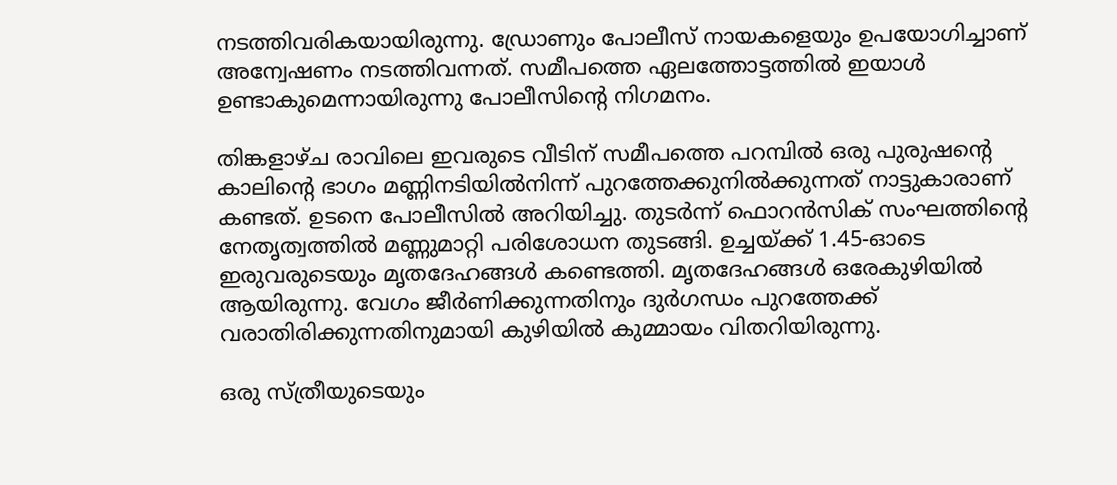നടത്തിവരികയായിരുന്നു. ഡ്രോണും പോലീസ് നായകളെയും ഉപയോഗിച്ചാണ് അന്വേഷണം നടത്തിവന്നത്. സമീപത്തെ ഏലത്തോട്ടത്തില്‍ ഇയാള്‍ ഉണ്ടാകുമെന്നായിരുന്നു പോലീസിന്റെ നിഗമനം.

തിങ്കളാഴ്ച രാവിലെ ഇവരുടെ വീടിന് സമീപത്തെ പറമ്പില്‍ ഒരു പുരുഷന്റെ കാലിന്റെ ഭാഗം മണ്ണിനടിയില്‍നിന്ന് പുറത്തേക്കുനില്‍ക്കുന്നത് നാട്ടുകാരാണ് കണ്ടത്. ഉടനെ പോലീസില്‍ അറിയിച്ചു. തുടര്‍ന്ന് ഫൊറന്‍സിക് സംഘത്തിന്റെ നേതൃത്വത്തില്‍ മണ്ണുമാറ്റി പരിശോധന തുടങ്ങി. ഉച്ചയ്ക്ക് 1.45-ഓടെ ഇരുവരുടെയും മൃതദേഹങ്ങള്‍ കണ്ടെത്തി. മൃതദേഹങ്ങള്‍ ഒരേകുഴിയില്‍ ആയിരുന്നു. വേഗം ജീര്‍ണിക്കുന്നതിനും ദുര്‍ഗന്ധം പുറത്തേക്ക് വരാതിരിക്കുന്നതിനുമായി കുഴിയില്‍ കുമ്മായം വിതറിയിരുന്നു.

ഒരു സ്ത്രീയുടെയും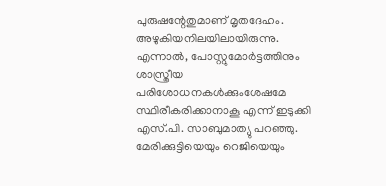പുരുഷന്റേതുമാണ് മൃതദേഹം. അഴുകിയനിലയിലായിരുന്നു. എന്നാല്‍, പോസ്റ്റുമോര്‍ട്ടത്തിനും ശാസ്ത്രീയ പരിശോധനകള്‍ക്കുംശേഷമേ സ്ഥിരീകരിക്കാനാകൂ എന്ന് ഇടുക്കി എസ്.പി. സാബുമാത്യു പറഞ്ഞു. മേരിക്കുട്ടിയെയും റെജിയെയും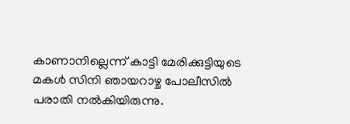കാണാനില്ലെന്ന് കാട്ടി മേരിക്കുട്ടിയുടെ മകള്‍ സിനി ഞായറാഴ്ച പോലീസില്‍ പരാതി നല്‍കിയിരുന്നു.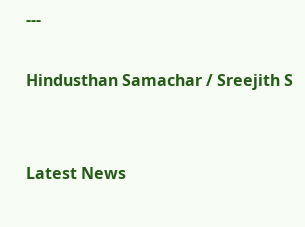---

Hindusthan Samachar / Sreejith S


Latest News